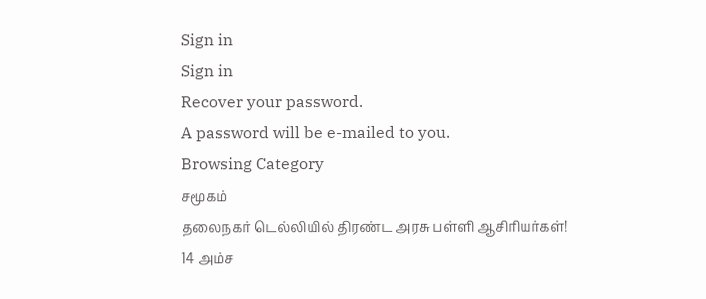Sign in
Sign in
Recover your password.
A password will be e-mailed to you.
Browsing Category
சமூகம்
தலைநகர் டெல்லியில் திரண்ட அரசு பள்ளி ஆசிரியர்கள்!
14 அம்ச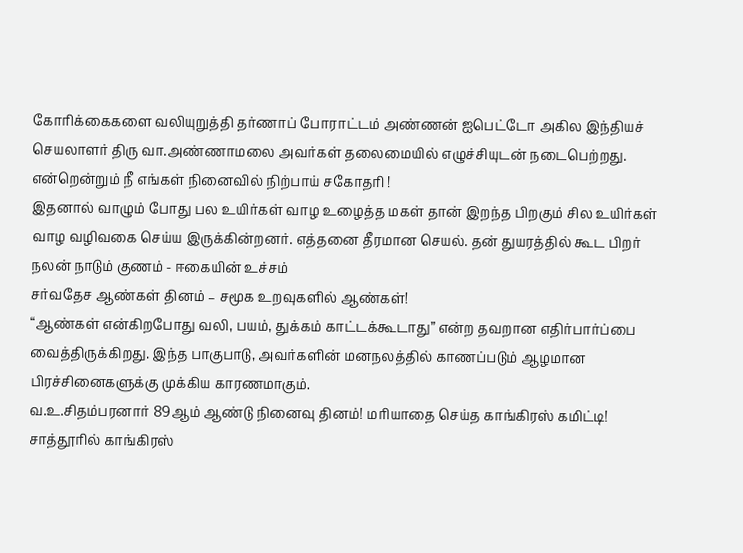கோரிக்கைகளை வலியுறுத்தி தர்ணாப் போராட்டம் அண்ணன் ஐபெட்டோ அகில இந்தியச் செயலாளர் திரு வா.அண்ணாமலை அவர்கள் தலைமையில் எழுச்சியுடன் நடைபெற்றது.
என்றென்றும் நீ எங்கள் நினைவில் நிற்பாய் சகோதரி !
இதனால் வாழும் போது பல உயிர்கள் வாழ உழைத்த மகள் தான் இறந்த பிறகும் சில உயிர்கள் வாழ வழிவகை செய்ய இருக்கின்றனர். எத்தனை தீரமான செயல். தன் துயரத்தில் கூட பிறர் நலன் நாடும் குணம் - ஈகையின் உச்சம்
சர்வதேச ஆண்கள் தினம் – சமூக உறவுகளில் ஆண்கள்!
“ஆண்கள் என்கிறபோது வலி, பயம், துக்கம் காட்டக்கூடாது” என்ற தவறான எதிர்பார்ப்பை வைத்திருக்கிறது. இந்த பாகுபாடு, அவர்களின் மனநலத்தில் காணப்படும் ஆழமான பிரச்சினைகளுக்கு முக்கிய காரணமாகும்.
வ.உ.சிதம்பரனார் 89ஆம் ஆண்டு நினைவு தினம்! மரியாதை செய்த காங்கிரஸ் கமிட்டி!
சாத்தூரில் காங்கிரஸ்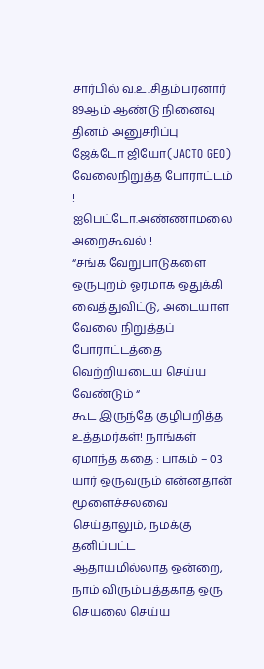சார்பில் வ.உ.சிதம்பரனார் 89ஆம் ஆண்டு நினைவு தினம் அனுசரிப்பு
ஜேக்டோ ஜியோ(JACTO GEO) வேலைநிறுத்த போராட்டம் ! ஐபெட்டோ.அண்ணாமலை அறைகூவல் !
“சங்க வேறுபாடுகளை ஒருபுறம் ஓரமாக ஒதுக்கி வைத்துவிட்டு, அடையாள வேலை நிறுத்தப் போராட்டத்தை வெற்றியடைய செய்ய வேண்டும் “
கூட இருந்தே குழிபறித்த உத்தமர்கள்! நாங்கள் ஏமாந்த கதை : பாகம் – 03
யார் ஒருவரும் என்னதான் மூளைச்சலவை செய்தாலும், நமக்கு தனிப்பட்ட ஆதாயமில்லாத ஒன்றை, நாம் விரும்பத்தகாத ஒரு செயலை செய்ய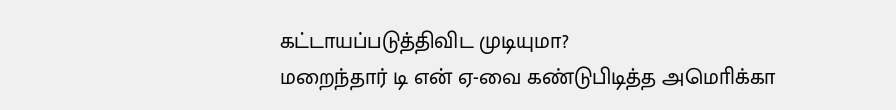கட்டாயப்படுத்திவிட முடியுமா?
மறைந்தார் டி என் ஏ-வை கண்டுபிடித்த அமொிக்கா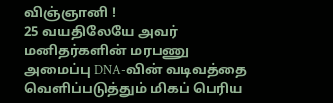விஞ்ஞானி !
25 வயதிலேயே அவர் மனிதர்களின் மரபணு அமைப்பு DNA-வின் வடிவத்தை வெளிப்படுத்தும் மிகப் பெரிய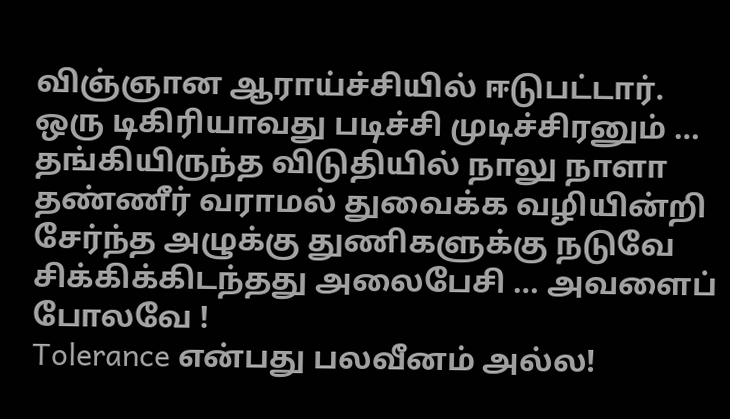விஞ்ஞான ஆராய்ச்சியில் ஈடுபட்டார்.
ஒரு டிகிரியாவது படிச்சி முடிச்சிரனும் …
தங்கியிருந்த விடுதியில் நாலு நாளா தண்ணீர் வராமல் துவைக்க வழியின்றி சேர்ந்த அழுக்கு துணிகளுக்கு நடுவே சிக்கிக்கிடந்தது அலைபேசி … அவளைப் போலவே !
Tolerance என்பது பலவீனம் அல்ல!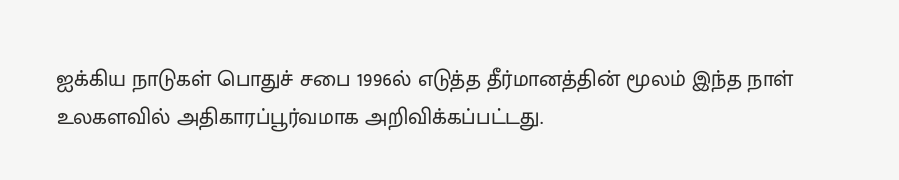ஐக்கிய நாடுகள் பொதுச் சபை 1996ல் எடுத்த தீர்மானத்தின் மூலம் இந்த நாள் உலகளவில் அதிகாரப்பூர்வமாக அறிவிக்கப்பட்டது.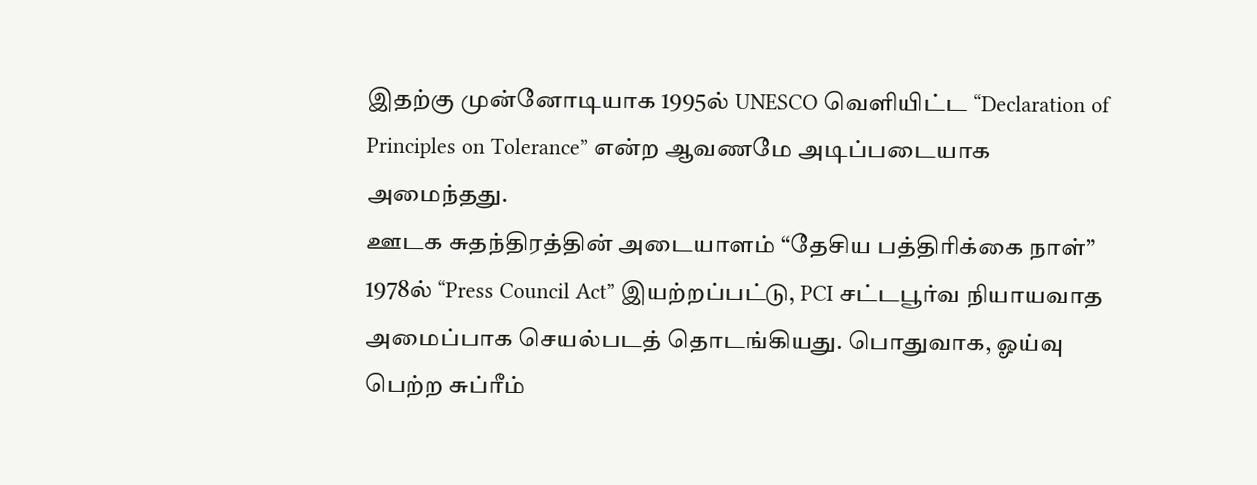இதற்கு முன்னோடியாக 1995ல் UNESCO வெளியிட்ட “Declaration of Principles on Tolerance” என்ற ஆவணமே அடிப்படையாக அமைந்தது.
ஊடக சுதந்திரத்தின் அடையாளம் “தேசிய பத்திரிக்கை நாள்”
1978ல் “Press Council Act” இயற்றப்பட்டு, PCI சட்டபூர்வ நியாயவாத அமைப்பாக செயல்படத் தொடங்கியது. பொதுவாக, ஓய்வு பெற்ற சுப்ரீம்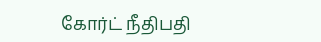கோர்ட் நீதிபதி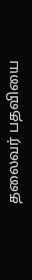தலைவர் பதவியை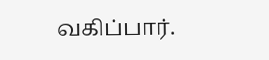வகிப்பார்.